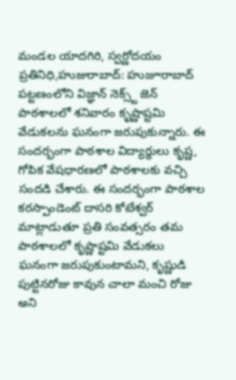మండల యాదగిరి, స్వర్ణోదయం ప్రతినిధి,హుజురాబాద్: హుజూరాబాద్ పట్టణంలోని విజ్ఞాన్ నెక్స్ట్ జెన్ పాఠశాలలో శనివారం కృష్ణాష్టమి వేడుకలను ఘనంగా జరుపుకున్నారు. ఈ సందర్భంగా పాఠశాల విద్యార్థులు కృష్ణ, గోపిక వేషధారణలో పాఠశాలకు వచ్చి సందడి చేశారు. ఈ సందర్భంగా పాఠశాల కరస్పాండెంట్ దాసరి కోటేశ్వర్ మాట్లాడుతూ ప్రతి సంవత్సరం తమ పాఠశాలలో కృష్ణాష్టమి వేడుకలు ఘనంగా జరుపుకుంటామని, కృష్ణుడి పుట్టినరోజు కావున చాలా మంచి రోజు అని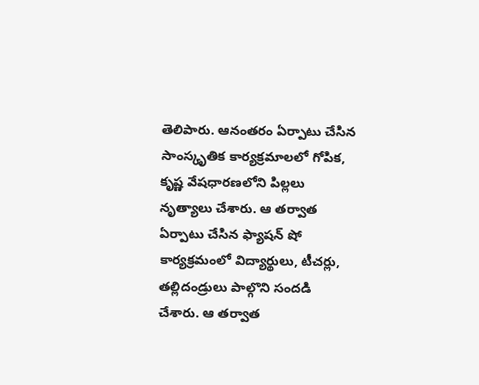తెలిపారు. ఆనంతరం ఏర్పాటు చేసిన సాంస్కృతిక కార్యక్రమాలలో గోపిక, కృష్ణ వేషధారణలోని పిల్లలు నృత్యాలు చేశారు. ఆ తర్వాత ఏర్పాటు చేసిన ఫ్యాషన్ షో కార్యక్రమంలో విద్యార్థులు, టీచర్లు, తల్లిదండ్రులు పాల్గొని సందడి చేశారు. ఆ తర్వాత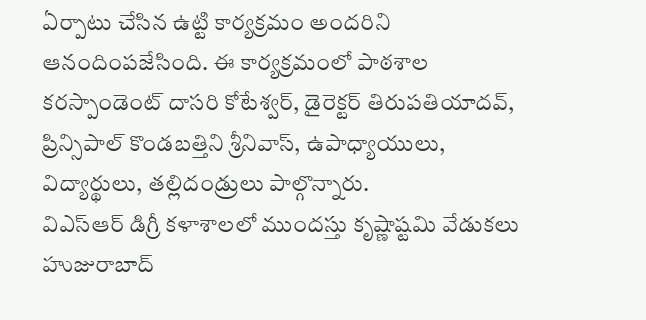ఏర్పాటు చేసిన ఉట్టి కార్యక్రమం అందరిని ఆనందింపజేసింది. ఈ కార్యక్రమంలో పాఠశాల కరస్పాండెంట్ దాసరి కోటేశ్వర్, డైరెక్టర్ తిరుపతియాదవ్, ప్రిన్సిపాల్ కొండబత్తిని శ్రీనివాస్, ఉపాధ్యాయులు, విద్యార్థులు, తల్లిదండ్రులు పాల్గొన్నారు.
విఎస్ఆర్ డిగ్రీ కళాశాలలో ముందస్తు కృష్ణాష్టమి వేడుకలు
హుజురాబాద్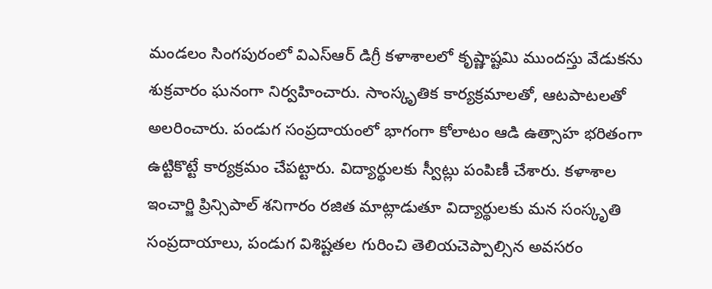మండలం సింగపురంలో విఎస్ఆర్ డిగ్రీ కళాశాలలో కృష్ణాష్టమి ముందస్తు వేడుకను శుక్రవారం ఘనంగా నిర్వహించారు. సాంస్కృతిక కార్యక్రమాలతో, ఆటపాటలతో అలరించారు. పండుగ సంప్రదాయంలో భాగంగా కోలాటం ఆడి ఉత్సాహ భరితంగా ఉట్టికొట్టే కార్యక్రమం చేపట్టారు. విద్యార్థులకు స్వీట్లు పంపిణీ చేశారు. కళాశాల ఇంచార్జి ప్రిన్సిపాల్ శనిగారం రజిత మాట్లాడుతూ విద్యార్థులకు మన సంస్కృతి సంప్రదాయాలు, పండుగ విశిష్టతల గురించి తెలియచెప్పాల్సిన అవసరం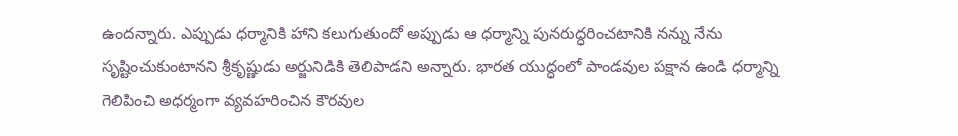ఉందన్నారు. ఎప్పుడు ధర్మానికి హాని కలుగుతుందో అప్పుడు ఆ ధర్మాన్ని పునరుద్ధరించటానికి నన్ను నేను సృష్టించుకుంటానని శ్రీకృష్ణుడు అర్జునిడికి తెలిపాడని అన్నారు. భారత యుద్ధంలో పాండవుల పక్షాన ఉండి ధర్మాన్ని గెలిపించి అధర్మంగా వ్యవహరించిన కౌరవుల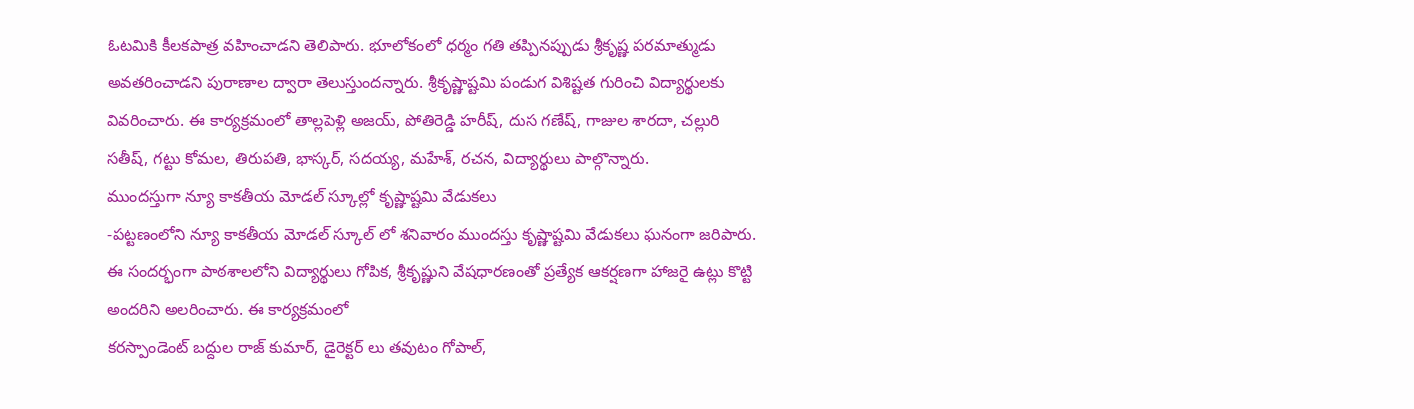ఓటమికి కీలకపాత్ర వహించాడని తెలిపారు. భూలోకంలో ధర్మం గతి తప్పినప్పుడు శ్రీకృష్ణ పరమాత్ముడు అవతరించాడని పురాణాల ద్వారా తెలుస్తుందన్నారు. శ్రీకృష్ణాష్టమి పండుగ విశిష్టత గురించి విద్యార్థులకు వివరించారు. ఈ కార్యక్రమంలో తాల్లపెళ్లి అజయ్, పోతిరెడ్డి హరీష్, దుస గణేష్, గాజుల శారదా, చల్లురి సతీష్, గట్టు కోమల, తిరుపతి, భాస్కర్, సదయ్య, మహేశ్, రచన, విద్యార్థులు పాల్గొన్నారు.
ముందస్తుగా న్యూ కాకతీయ మోడల్ స్కూల్లో కృష్ణాష్టమి వేడుకలు
-పట్టణంలోని న్యూ కాకతీయ మోడల్ స్కూల్ లో శనివారం ముందస్తు కృష్ణాష్టమి వేడుకలు ఘనంగా జరిపారు. ఈ సందర్భంగా పాఠశాలలోని విద్యార్థులు గోపిక, శ్రీకృష్ణుని వేషధారణంతో ప్రత్యేక ఆకర్షణగా హాజరై ఉట్లు కొట్టి అందరిని అలరించారు. ఈ కార్యక్రమంలో
కరస్పాండెంట్ బద్దుల రాజ్ కుమార్, డైరెక్టర్ లు తవుటం గోపాల్,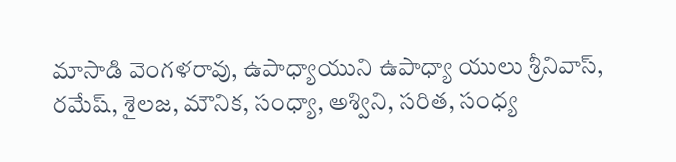మాసాడి వెంగళరావు, ఉపాధ్యాయుని ఉపాధ్యా యులు శ్రీనివాస్, రమేష్, శైలజ, మౌనిక, సంధ్యా, అశ్విని, సరిత, సంధ్య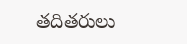తదితరులు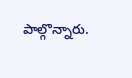పాల్గొన్నారు.